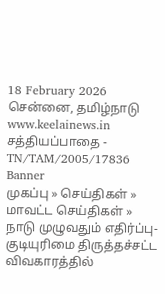18 February 2026 சென்னை, தமிழ்நாடு
www.keelainews.in
சத்தியப்பாதை - TN/TAM/2005/17836
Banner
முகப்பு » செய்திகள் » மாவட்ட செய்திகள் » நாடு முழுவதும் எதிர்ப்பு-குடியுரிமை திருத்தச்சட்ட விவகாரத்தில்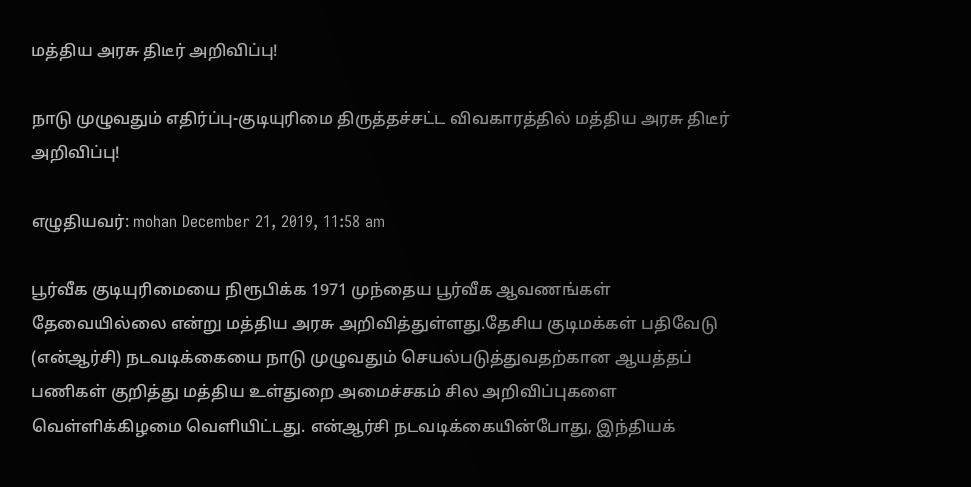மத்திய அரசு திடீர் அறிவிப்பு!

நாடு முழுவதும் எதிர்ப்பு-குடியுரிமை திருத்தச்சட்ட விவகாரத்தில் மத்திய அரசு திடீர் அறிவிப்பு!

எழுதியவர்: mohan December 21, 2019, 11:58 am

பூர்வீக குடியுரிமையை நிரூபிக்க 1971 முந்தைய பூர்வீக ஆவணங்கள் தேவையில்லை என்று மத்திய அரசு அறிவித்துள்ளது.தேசிய குடிமக்கள் பதிவேடு (என்ஆர்சி) நடவடிக்கையை நாடு முழுவதும் செயல்படுத்துவதற்கான ஆயத்தப் பணிகள் குறித்து மத்திய உள்துறை அமைச்சகம் சில அறிவிப்புகளை வெள்ளிக்கிழமை வெளியிட்டது. என்ஆர்சி நடவடிக்கையின்போது, இந்தியக்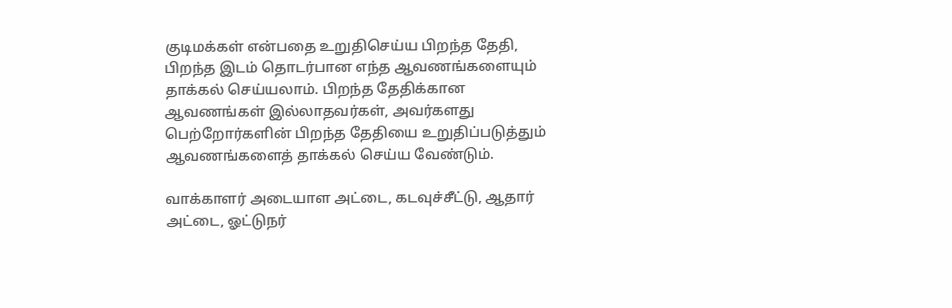குடிமக்கள் என்பதை உறுதிசெய்ய பிறந்த தேதி, பிறந்த இடம் தொடர்பான எந்த ஆவணங்களையும் தாக்கல் செய்யலாம். பிறந்த தேதிக்கான ஆவணங்கள் இல்லாதவர்கள், அவர்களது பெற்றோர்களின் பிறந்த தேதியை உறுதிப்படுத்தும் ஆவணங்களைத் தாக்கல் செய்ய வேண்டும்.

வாக்காளர் அடையாள அட்டை, கடவுச்சீட்டு, ஆதார் அட்டை, ஓட்டுநர்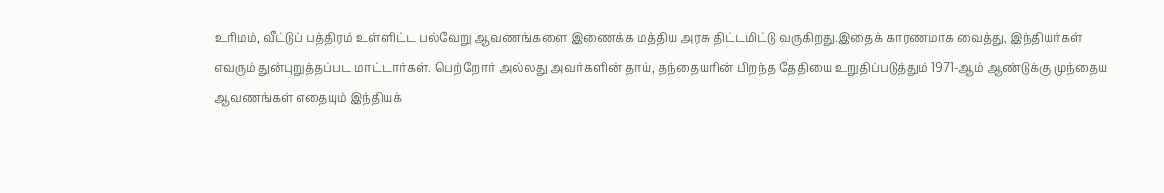உரிமம், வீட்டுப் பத்திரம் உள்ளிட்ட பல்வேறு ஆவணங்களை இணைக்க மத்திய அரசு திட்டமிட்டு வருகிறது.இதைக் காரணமாக வைத்து, இந்தியர்கள் எவரும் துன்புறுத்தப்பட மாட்டார்கள். பெற்றோர் அல்லது அவர்களின் தாய், தந்தையரின் பிறந்த தேதியை உறுதிப்படுத்தும் 1971-ஆம் ஆண்டுக்கு முந்தைய ஆவணங்கள் எதையும் இந்தியக்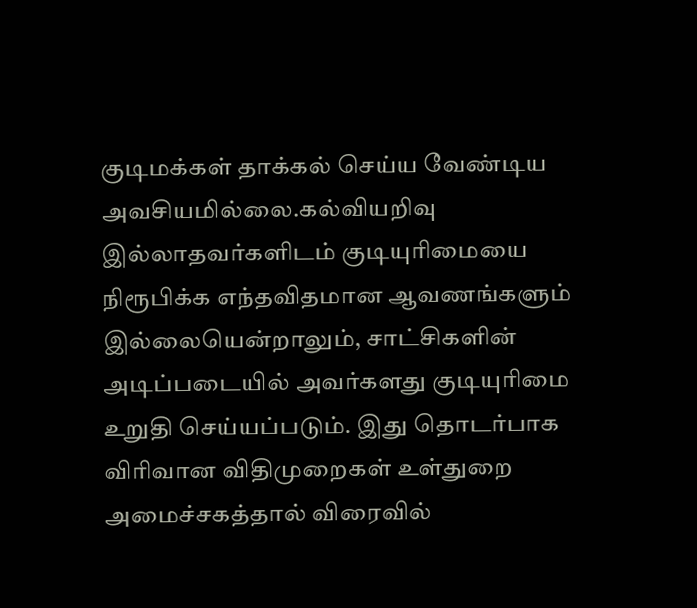குடிமக்கள் தாக்கல் செய்ய வேண்டிய அவசியமில்லை.கல்வியறிவு இல்லாதவர்களிடம் குடியுரிமையை நிரூபிக்க எந்தவிதமான ஆவணங்களும் இல்லையென்றாலும், சாட்சிகளின் அடிப்படையில் அவர்களது குடியுரிமை உறுதி செய்யப்படும். இது தொடர்பாக விரிவான விதிமுறைகள் உள்துறை அமைச்சகத்தால் விரைவில்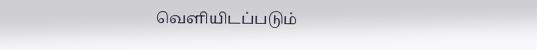வெளியிடப்படும்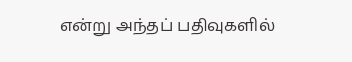என்று அந்தப் பதிவுகளில்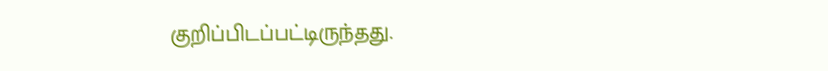குறிப்பிடப்பட்டிருந்தது.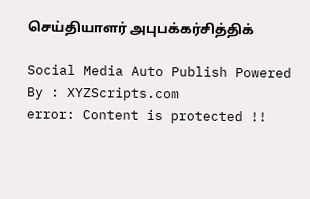செய்தியாளர் அபுபக்கர்சித்திக்

Social Media Auto Publish Powered By : XYZScripts.com
error: Content is protected !!